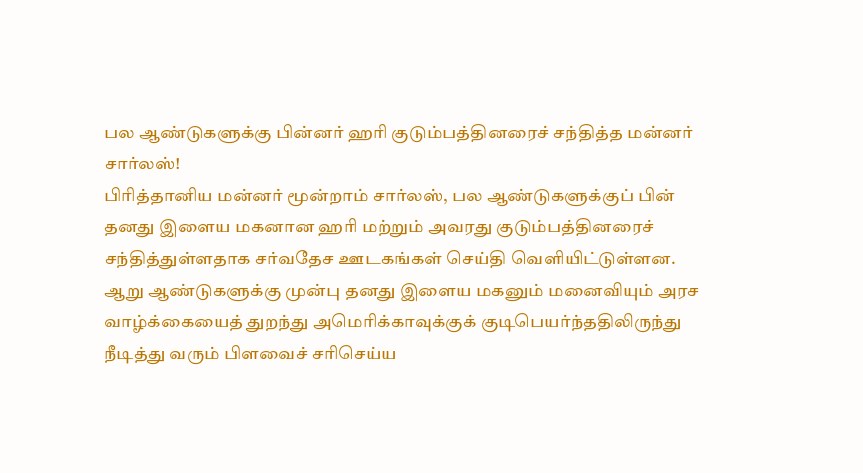பல ஆண்டுகளுக்கு பின்னர் ஹரி குடும்பத்தினரைச் சந்தித்த மன்னர் சார்லஸ்!
பிரித்தானிய மன்னர் மூன்றாம் சார்லஸ், பல ஆண்டுகளுக்குப் பின் தனது இளைய மகனான ஹரி மற்றும் அவரது குடும்பத்தினரைச் சந்தித்துள்ளதாக சர்வதேச ஊடகங்கள் செய்தி வெளியிட்டுள்ளன.
ஆறு ஆண்டுகளுக்கு முன்பு தனது இளைய மகனும் மனைவியும் அரச வாழ்க்கையைத் துறந்து அமெரிக்காவுக்குக் குடிபெயர்ந்ததிலிருந்து நீடித்து வரும் பிளவைச் சரிசெய்ய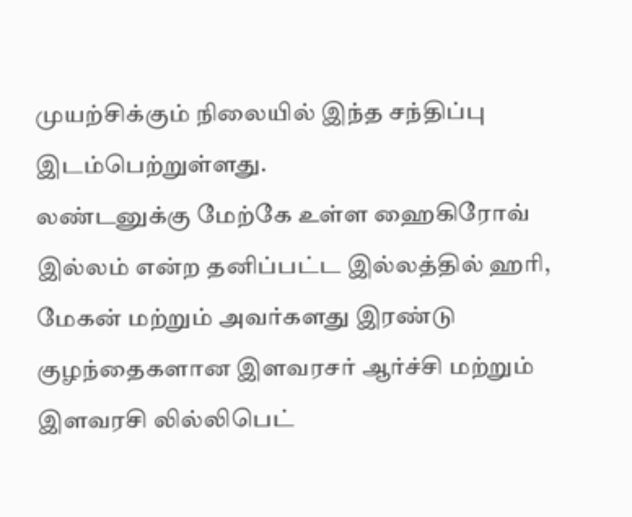முயற்சிக்கும் நிலையில் இந்த சந்திப்பு இடம்பெற்றுள்ளது.
லண்டனுக்கு மேற்கே உள்ள ஹைகிரோவ் இல்லம் என்ற தனிப்பட்ட இல்லத்தில் ஹரி, மேகன் மற்றும் அவர்களது இரண்டு குழந்தைகளான இளவரசர் ஆர்ச்சி மற்றும் இளவரசி லில்லிபெட்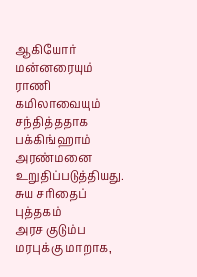ஆகியோர் மன்னரையும் ராணி கமிலாவையும் சந்தித்ததாக பக்கிங்ஹாம் அரண்மனை உறுதிப்படுத்தியது.
சுய சரிதைப் புத்தகம்
அரச குடும்ப மரபுக்கு மாறாக,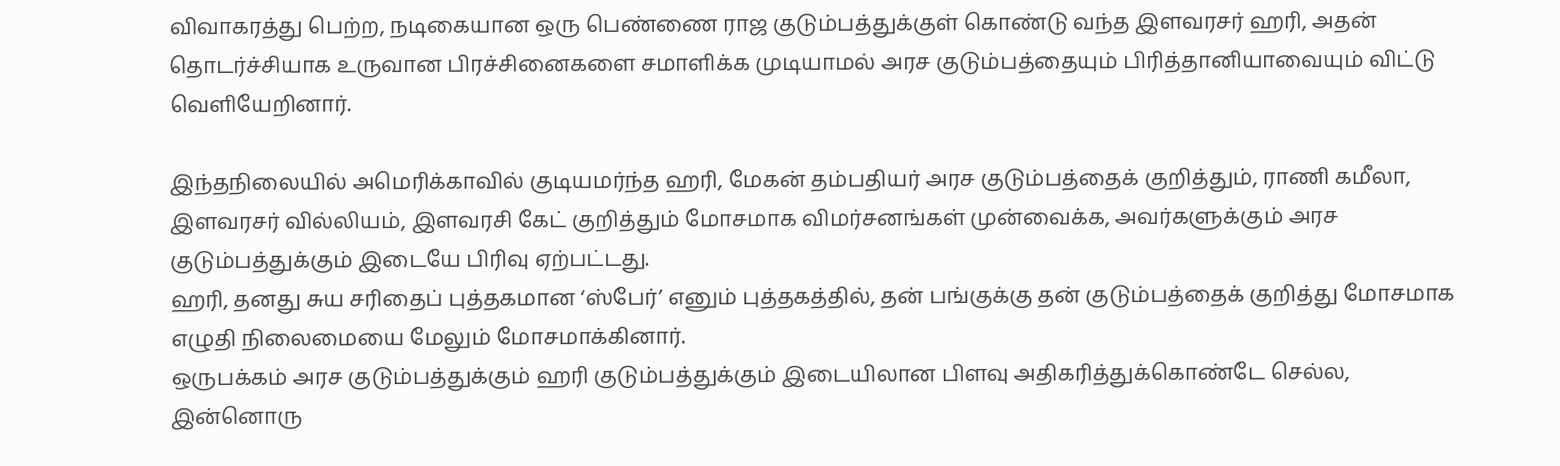விவாகரத்து பெற்ற, நடிகையான ஒரு பெண்ணை ராஜ குடும்பத்துக்குள் கொண்டு வந்த இளவரசர் ஹரி, அதன் தொடர்ச்சியாக உருவான பிரச்சினைகளை சமாளிக்க முடியாமல் அரச குடும்பத்தையும் பிரித்தானியாவையும் விட்டு வெளியேறினார்.

இந்தநிலையில் அமெரிக்காவில் குடியமர்ந்த ஹரி, மேகன் தம்பதியர் அரச குடும்பத்தைக் குறித்தும், ராணி கமீலா, இளவரசர் வில்லியம், இளவரசி கேட் குறித்தும் மோசமாக விமர்சனங்கள் முன்வைக்க, அவர்களுக்கும் அரச குடும்பத்துக்கும் இடையே பிரிவு ஏற்பட்டது.
ஹரி, தனது சுய சரிதைப் புத்தகமான ‘ஸ்பேர்’ எனும் புத்தகத்தில், தன் பங்குக்கு தன் குடும்பத்தைக் குறித்து மோசமாக எழுதி நிலைமையை மேலும் மோசமாக்கினார்.
ஒருபக்கம் அரச குடும்பத்துக்கும் ஹரி குடும்பத்துக்கும் இடையிலான பிளவு அதிகரித்துக்கொண்டே செல்ல, இன்னொரு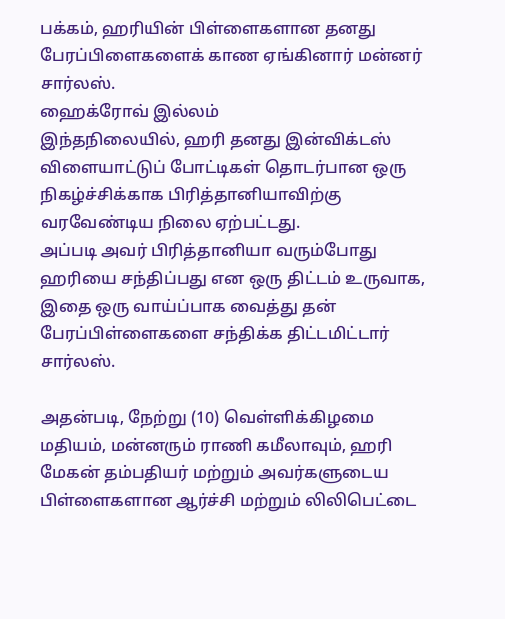பக்கம், ஹரியின் பிள்ளைகளான தனது பேரப்பிளைகளைக் காண ஏங்கினார் மன்னர் சார்லஸ்.
ஹைக்ரோவ் இல்லம்
இந்தநிலையில், ஹரி தனது இன்விக்டஸ் விளையாட்டுப் போட்டிகள் தொடர்பான ஒரு நிகழ்ச்சிக்காக பிரித்தானியாவிற்கு வரவேண்டிய நிலை ஏற்பட்டது.
அப்படி அவர் பிரித்தானியா வரும்போது ஹரியை சந்திப்பது என ஒரு திட்டம் உருவாக, இதை ஒரு வாய்ப்பாக வைத்து தன் பேரப்பிள்ளைகளை சந்திக்க திட்டமிட்டார் சார்லஸ்.

அதன்படி, நேற்று (10) வெள்ளிக்கிழமை மதியம், மன்னரும் ராணி கமீலாவும், ஹரி மேகன் தம்பதியர் மற்றும் அவர்களுடைய பிள்ளைகளான ஆர்ச்சி மற்றும் லிலிபெட்டை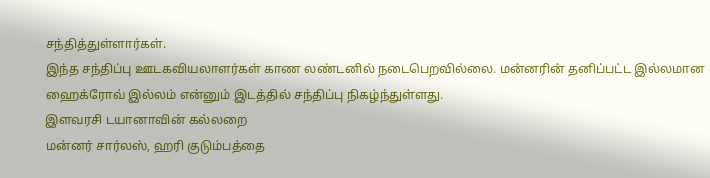சந்தித்துள்ளார்கள்.
இந்த சந்திப்பு ஊடகவியலாளர்கள் காண லண்டனில் நடைபெறவில்லை. மன்னரின் தனிப்பட்ட இல்லமான ஹைக்ரோவ் இல்லம் என்னும் இடத்தில் சந்திப்பு நிகழ்ந்துள்ளது.
இளவரசி டயானாவின் கல்லறை
மன்னர் சார்லஸ், ஹரி குடும்பத்தை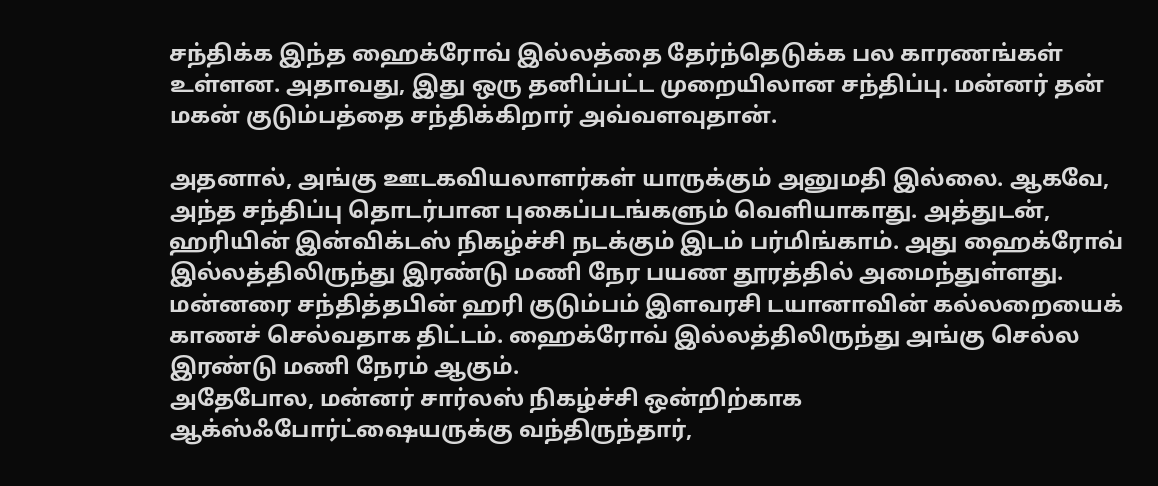சந்திக்க இந்த ஹைக்ரோவ் இல்லத்தை தேர்ந்தெடுக்க பல காரணங்கள் உள்ளன. அதாவது, இது ஒரு தனிப்பட்ட முறையிலான சந்திப்பு. மன்னர் தன் மகன் குடும்பத்தை சந்திக்கிறார் அவ்வளவுதான்.

அதனால், அங்கு ஊடகவியலாளர்கள் யாருக்கும் அனுமதி இல்லை. ஆகவே, அந்த சந்திப்பு தொடர்பான புகைப்படங்களும் வெளியாகாது. அத்துடன், ஹரியின் இன்விக்டஸ் நிகழ்ச்சி நடக்கும் இடம் பர்மிங்காம். அது ஹைக்ரோவ் இல்லத்திலிருந்து இரண்டு மணி நேர பயண தூரத்தில் அமைந்துள்ளது.
மன்னரை சந்தித்தபின் ஹரி குடும்பம் இளவரசி டயானாவின் கல்லறையைக் காணச் செல்வதாக திட்டம். ஹைக்ரோவ் இல்லத்திலிருந்து அங்கு செல்ல இரண்டு மணி நேரம் ஆகும்.
அதேபோல, மன்னர் சார்லஸ் நிகழ்ச்சி ஒன்றிற்காக ஆக்ஸ்ஃபோர்ட்ஷையருக்கு வந்திருந்தார்,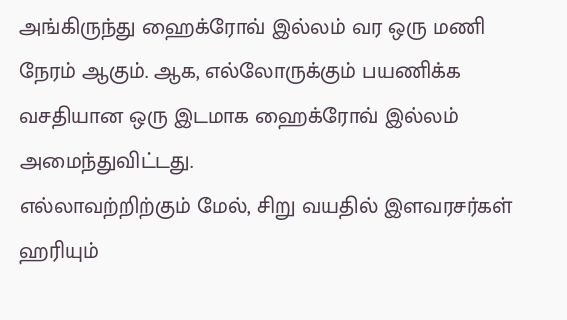அங்கிருந்து ஹைக்ரோவ் இல்லம் வர ஒரு மணி நேரம் ஆகும். ஆக, எல்லோருக்கும் பயணிக்க வசதியான ஒரு இடமாக ஹைக்ரோவ் இல்லம் அமைந்துவிட்டது.
எல்லாவற்றிற்கும் மேல், சிறு வயதில் இளவரசர்கள் ஹரியும்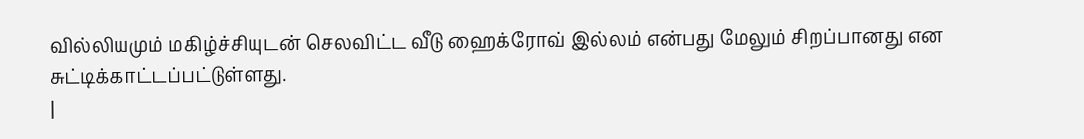வில்லியமும் மகிழ்ச்சியுடன் செலவிட்ட வீடு ஹைக்ரோவ் இல்லம் என்பது மேலும் சிறப்பானது என சுட்டிக்காட்டப்பட்டுள்ளது.
|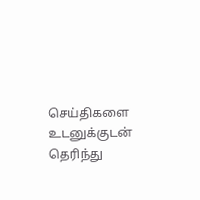செய்திகளை உடனுக்குடன் தெரிந்து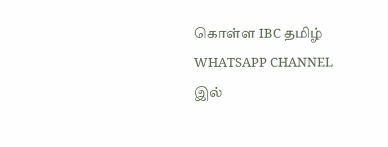கொள்ள IBC தமிழ் WHATSAPP CHANNEL இல்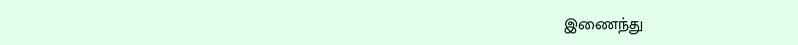இணைந்து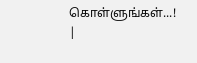கொள்ளுங்கள்...! |